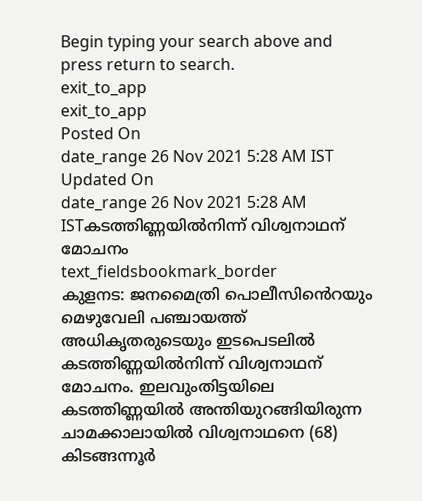Begin typing your search above and press return to search.
exit_to_app
exit_to_app
Posted On
date_range 26 Nov 2021 5:28 AM IST Updated On
date_range 26 Nov 2021 5:28 AM ISTകടത്തിണ്ണയിൽനിന്ന് വിശ്വനാഥന് മോചനം
text_fieldsbookmark_border
കുളനട: ജനമൈത്രി പൊലീസിൻെറയും മെഴുവേലി പഞ്ചായത്ത് അധികൃതരുടെയും ഇടപെടലിൽ കടത്തിണ്ണയിൽനിന്ന് വിശ്വനാഥന് മോചനം. ഇലവുംതിട്ടയിലെ കടത്തിണ്ണയിൽ അന്തിയുറങ്ങിയിരുന്ന ചാമക്കാലായിൽ വിശ്വനാഥനെ (68) കിടങ്ങന്നൂർ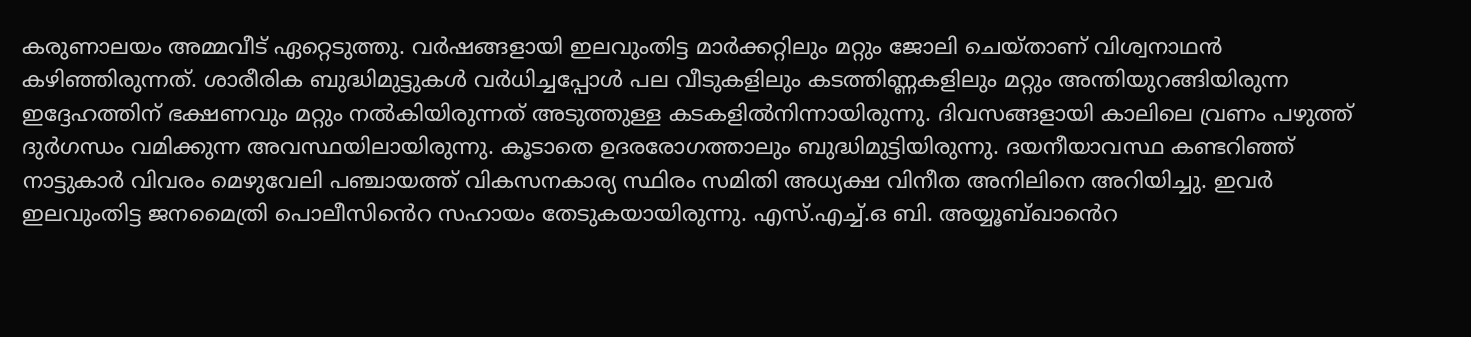കരുണാലയം അമ്മവീട് ഏറ്റെടുത്തു. വർഷങ്ങളായി ഇലവുംതിട്ട മാർക്കറ്റിലും മറ്റും ജോലി ചെയ്താണ് വിശ്വനാഥൻ കഴിഞ്ഞിരുന്നത്. ശാരീരിക ബുദ്ധിമുട്ടുകൾ വർധിച്ചപ്പോൾ പല വീടുകളിലും കടത്തിണ്ണകളിലും മറ്റും അന്തിയുറങ്ങിയിരുന്ന ഇദ്ദേഹത്തിന് ഭക്ഷണവും മറ്റും നൽകിയിരുന്നത് അടുത്തുള്ള കടകളിൽനിന്നായിരുന്നു. ദിവസങ്ങളായി കാലിലെ വ്രണം പഴുത്ത് ദുർഗന്ധം വമിക്കുന്ന അവസ്ഥയിലായിരുന്നു. കൂടാതെ ഉദരരോഗത്താലും ബുദ്ധിമുട്ടിയിരുന്നു. ദയനീയാവസ്ഥ കണ്ടറിഞ്ഞ് നാട്ടുകാർ വിവരം മെഴുവേലി പഞ്ചായത്ത് വികസനകാര്യ സ്ഥിരം സമിതി അധ്യക്ഷ വിനീത അനിലിനെ അറിയിച്ചു. ഇവർ ഇലവുംതിട്ട ജനമൈത്രി പൊലീസിൻെറ സഹായം തേടുകയായിരുന്നു. എസ്.എച്ച്.ഒ ബി. അയ്യൂബ്ഖാൻെറ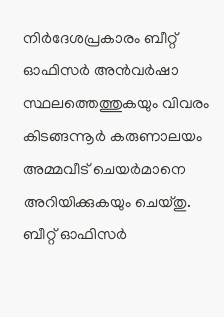നിർദേശപ്രകാരം ബീറ്റ് ഓഫിസർ അൻവർഷാ സ്ഥലത്തെത്തുകയും വിവരം കിടങ്ങന്നൂർ കരുണാലയം അമ്മവീട് ചെയർമാനെ അറിയിക്കുകയും ചെയ്തു. ബീറ്റ് ഓഫിസർ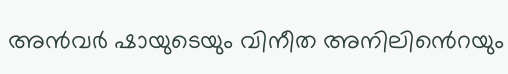അൻവർ ഷായുടെയും വിനീത അനിലിൻെറയും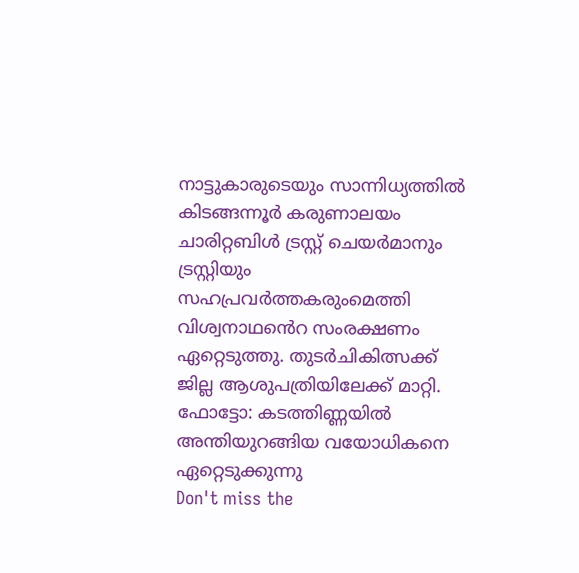നാട്ടുകാരുടെയും സാന്നിധ്യത്തിൽ കിടങ്ങന്നൂർ കരുണാലയം ചാരിറ്റബിൾ ട്രസ്റ്റ് ചെയർമാനും ട്രസ്റ്റിയും സഹപ്രവർത്തകരുംമെത്തി വിശ്വനാഥൻെറ സംരക്ഷണം ഏറ്റെടുത്തു. തുടർചികിത്സക്ക് ജില്ല ആശുപത്രിയിലേക്ക് മാറ്റി. ഫോട്ടോ: കടത്തിണ്ണയിൽ അന്തിയുറങ്ങിയ വയോധികനെ ഏറ്റെടുക്കുന്നു
Don't miss the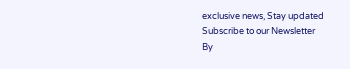exclusive news, Stay updated
Subscribe to our Newsletter
By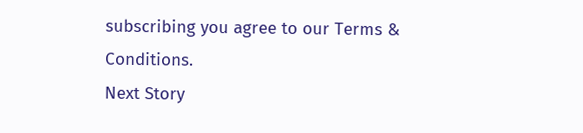subscribing you agree to our Terms & Conditions.
Next Story